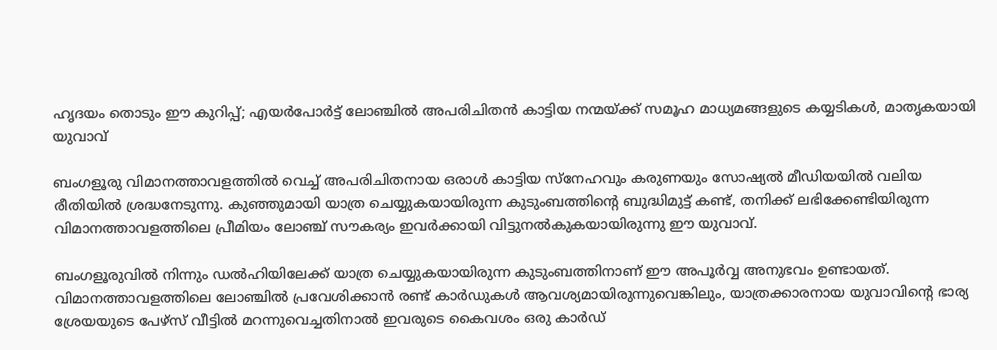ഹൃദയം തൊടും ഈ കുറിപ്പ്; എയർപോർട്ട് ലോഞ്ചിൽ അപരിചിതൻ കാട്ടിയ നന്മയ്ക്ക് സമൂഹ മാധ്യമങ്ങളുടെ കയ്യടികൾ, മാതൃകയായി യുവാവ്

ബംഗളൂരു വിമാനത്താവളത്തിൽ വെച്ച് അപരിചിതനായ ഒരാൾ കാട്ടിയ സ്നേഹവും കരുണയും സോഷ്യൽ മീഡിയയിൽ വലിയ രീതിയിൽ ശ്രദ്ധനേടുന്നു. കുഞ്ഞുമായി യാത്ര ചെയ്യുകയായിരുന്ന കുടുംബത്തിന്‍റെ ബുദ്ധിമുട്ട് കണ്ട്, തനിക്ക് ലഭിക്കേണ്ടിയിരുന്ന വിമാനത്താവളത്തിലെ പ്രീമിയം ലോഞ്ച് സൗകര്യം ഇവർക്കായി വിട്ടുനൽകുകയായിരുന്നു ഈ യുവാവ്.

ബംഗളൂരുവിൽ നിന്നും ഡൽഹിയിലേക്ക് യാത്ര ചെയ്യുകയായിരുന്ന കുടുംബത്തിനാണ് ഈ അപൂർവ്വ അനുഭവം ഉണ്ടായത്. വിമാനത്താവളത്തിലെ ലോഞ്ചിൽ പ്രവേശിക്കാൻ രണ്ട് കാർഡുകൾ ആവശ്യമായിരുന്നുവെങ്കിലും, യാത്രക്കാരനായ യുവാവിന്‍റെ ഭാര്യ ശ്രേയയുടെ പേഴ്സ് വീട്ടിൽ മറന്നുവെച്ചതിനാൽ ഇവരുടെ കൈവശം ഒരു കാർഡ്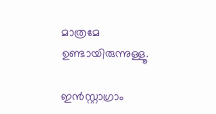മാത്രമേ ഉണ്ടായിരുന്നുള്ളൂ.

ഇൻസ്റ്റാഗ്രാം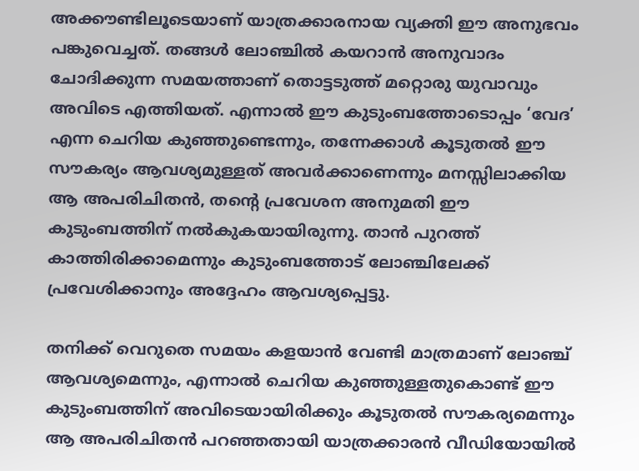അക്കൗണ്ടിലൂടെയാണ് യാത്രക്കാരനായ വ്യക്തി ഈ അനുഭവം പങ്കുവെച്ചത്. തങ്ങൾ ലോഞ്ചിൽ കയറാൻ അനുവാദം ചോദിക്കുന്ന സമയത്താണ് തൊട്ടടുത്ത് മറ്റൊരു യുവാവും അവിടെ എത്തിയത്. എന്നാൽ ഈ കുടുംബത്തോടൊപ്പം ‘വേദ’ എന്ന ചെറിയ കുഞ്ഞുണ്ടെന്നും, തന്നേക്കാൾ കൂടുതൽ ഈ സൗകര്യം ആവശ്യമുള്ളത് അവർക്കാണെന്നും മനസ്സിലാക്കിയ ആ അപരിചിതൻ, തന്‍റെ പ്രവേശന അനുമതി ഈ കുടുംബത്തിന് നൽകുകയായിരുന്നു. താൻ പുറത്ത് കാത്തിരിക്കാമെന്നും കുടുംബത്തോട് ലോഞ്ചിലേക്ക് പ്രവേശിക്കാനും അദ്ദേഹം ആവശ്യപ്പെട്ടു.

തനിക്ക് വെറുതെ സമയം കളയാൻ വേണ്ടി മാത്രമാണ് ലോഞ്ച് ആവശ്യമെന്നും, എന്നാൽ ചെറിയ കുഞ്ഞുള്ളതുകൊണ്ട് ഈ കുടുംബത്തിന് അവിടെയായിരിക്കും കൂടുതൽ സൗകര്യമെന്നും ആ അപരിചിതൻ പറഞ്ഞതായി യാത്രക്കാരൻ വീഡിയോയിൽ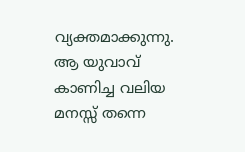വ്യക്തമാക്കുന്നു. ആ യുവാവ് കാണിച്ച വലിയ മനസ്സ് തന്നെ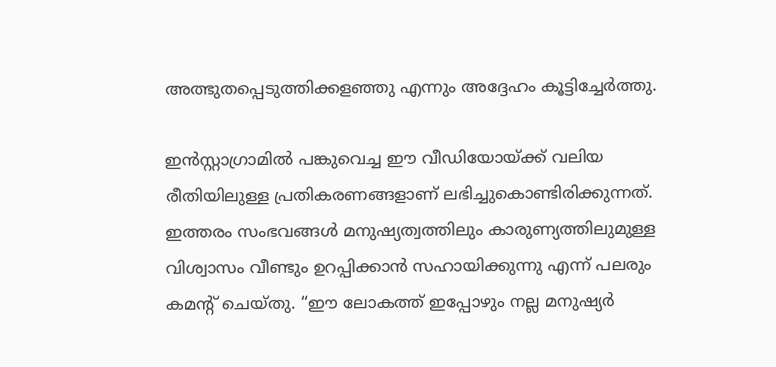അത്ഭുതപ്പെടുത്തിക്കളഞ്ഞു എന്നും അദ്ദേഹം കൂട്ടിച്ചേർത്തു.

ഇൻസ്റ്റാഗ്രാമിൽ പങ്കുവെച്ച ഈ വീഡിയോയ്ക്ക് വലിയ രീതിയിലുള്ള പ്രതികരണങ്ങളാണ് ലഭിച്ചുകൊണ്ടിരിക്കുന്നത്. ഇത്തരം സംഭവങ്ങൾ മനുഷ്യത്വത്തിലും കാരുണ്യത്തിലുമുള്ള വിശ്വാസം വീണ്ടും ഉറപ്പിക്കാൻ സഹായിക്കുന്നു എന്ന് പലരും കമന്‍റ് ചെയ്തു. “ഈ ലോകത്ത് ഇപ്പോഴും നല്ല മനുഷ്യർ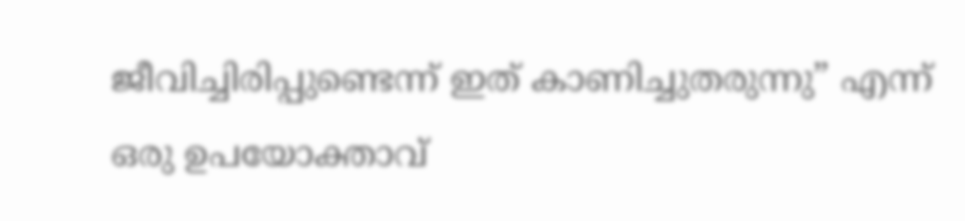ജീവിച്ചിരിപ്പുണ്ടെന്ന് ഇത് കാണിച്ചുതരുന്നു” എന്ന് ഒരു ഉപയോക്താവ്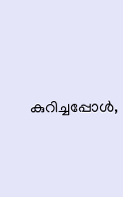കുറിച്ചപ്പോൾ,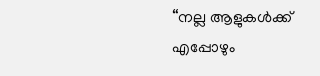“നല്ല ആളുകൾക്ക് എപ്പോഴും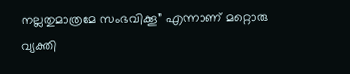നല്ലതുമാത്രമേ സംഭവിക്കൂ” എന്നാണ് മറ്റൊരു വ്യക്തി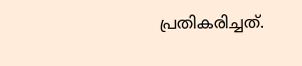പ്രതികരിച്ചത്.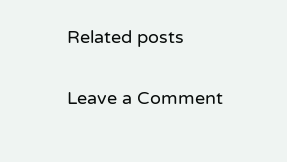Related posts

Leave a Comment